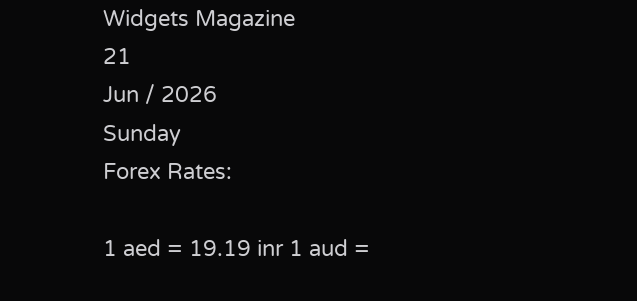Widgets Magazine
21
Jun / 2026
Sunday
Forex Rates:

1 aed = 19.19 inr 1 aud =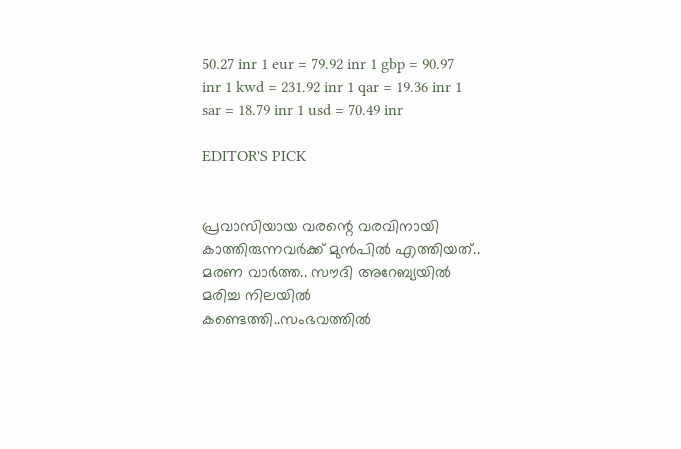50.27 inr 1 eur = 79.92 inr 1 gbp = 90.97 inr 1 kwd = 231.92 inr 1 qar = 19.36 inr 1 sar = 18.79 inr 1 usd = 70.49 inr

EDITOR'S PICK


പ്രവാസിയായ വരന്റെ വരവിനായി കാത്തിരുന്നവർക്ക് മുൻപിൽ എത്തിയത്.. മരണ വാർത്ത.. സൗദി അറേബ്യയിൽ മരിച്ച നിലയില്‍ കണ്ടെത്തി..സംഭവത്തില്‍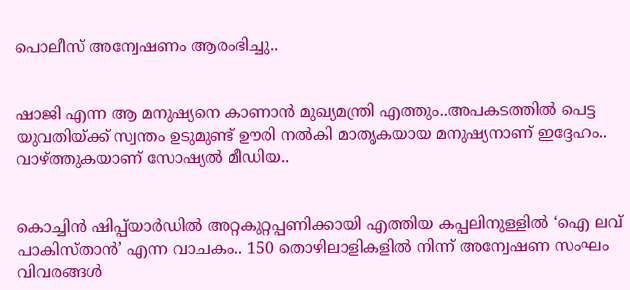പൊലീസ് അന്വേഷണം ആരംഭിച്ചു..


ഷാജി എന്ന ആ മനുഷ്യനെ കാണാൻ മുഖ്യമന്ത്രി എത്തും..അപകടത്തിൽ പെട്ട യുവതിയ്ക്ക് സ്വന്തം ഉടുമുണ്ട് ഊരി നൽകി മാതൃകയായ മനുഷ്യനാണ് ഇദ്ദേഹം.. വാഴ്ത്തുകയാണ് സോഷ്യല്‍ മീഡിയ..


കൊച്ചിൻ ഷിപ്പ്‌യാർഡിൽ അറ്റകുറ്റപ്പണിക്കായി എത്തിയ കപ്പലിനുള്ളിൽ ‘ഐ ലവ് പാകിസ്താൻ’ എന്ന വാചകം.. 150 തൊഴിലാളികളിൽ നിന്ന് അന്വേഷണ സംഘം വിവരങ്ങൾ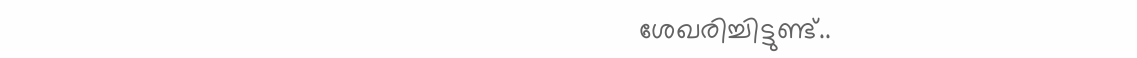ശേഖരിച്ചിട്ടുണ്ട്..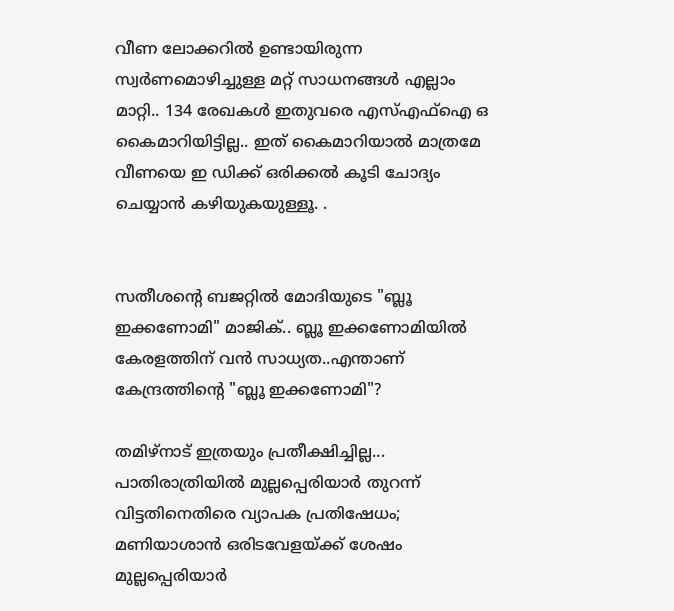വീണ ലോക്കറിൽ ഉണ്ടായിരുന്ന സ്വർണമൊഴിച്ചുള്ള മറ്റ് സാധനങ്ങൾ എല്ലാം മാറ്റി.. 134 രേഖകൾ ഇതുവരെ എസ്എഫ്ഐ ഒ കൈമാറിയിട്ടില്ല.. ഇത് കൈമാറിയാൽ മാത്രമേ വീണയെ ഇ ഡിക്ക് ഒരിക്കൽ കൂടി ചോദ്യം ചെയ്യാൻ കഴിയുകയുള്ളൂ. .


സതീശന്റെ ബജറ്റിൽ മോദിയുടെ "ബ്ലൂ ഇക്കണോമി" മാജിക്.. ബ്ലൂ ഇക്കണോമിയിൽ കേരളത്തിന് വൻ സാധ്യത..എന്താണ് കേന്ദ്രത്തിന്റെ "ബ്ലൂ ഇക്കണോമി"?

തമിഴ്‌നാട് ഇത്രയും പ്രതീക്ഷിച്ചില്ല... പാതിരാത്രിയില്‍ മുല്ലപ്പെരിയാര്‍ തുറന്ന് വിട്ടതിനെതിരെ വ്യാപക പ്രതിഷേധം; മണിയാശാന്‍ ഒരിടവേളയ്ക്ക് ശേഷം മുല്ലപ്പെരിയാര്‍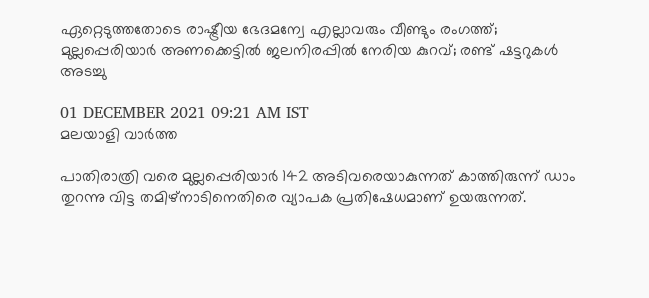ഏറ്റെടുത്തതോടെ രാഷ്ട്രീയ ഭേദമന്വേ എല്ലാവരും വീണ്ടും രംഗത്ത്; മുല്ലപ്പെരിയാര്‍ അണക്കെട്ടില്‍ ജലനിരപ്പില്‍ നേരിയ കുറവ്; രണ്ട് ഷട്ടറുകള്‍ അടച്ചു

01 DECEMBER 2021 09:21 AM IST
മലയാളി വാര്‍ത്ത

പാതിരാത്രി വരെ മുല്ലപ്പെരിയാര്‍ 142 അടിവരെയാകുന്നത് കാത്തിരുന്ന് ഡാം തുറന്നു വിട്ട തമിഴ്‌നാടിനെതിരെ വ്യാപക പ്രതിഷേധമാണ് ഉയരുന്നത്.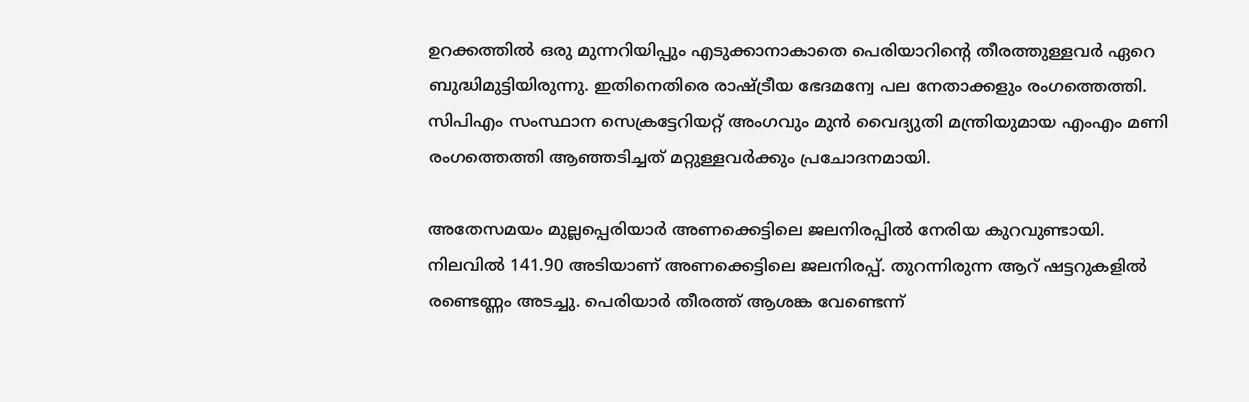ഉറക്കത്തില്‍ ഒരു മുന്നറിയിപ്പും എടുക്കാനാകാതെ പെരിയാറിന്റെ തീരത്തുള്ളവര്‍ ഏറെ ബുദ്ധിമുട്ടിയിരുന്നു. ഇതിനെതിരെ രാഷ്ട്രീയ ഭേദമന്വേ പല നേതാക്കളും രംഗത്തെത്തി. സിപിഎം സംസ്ഥാന സെക്രട്ടേറിയറ്റ് അംഗവും മുന്‍ വൈദ്യുതി മന്ത്രിയുമായ എംഎം മണി രംഗത്തെത്തി ആഞ്ഞടിച്ചത് മറ്റുള്ളവര്‍ക്കും പ്രചോദനമായി.

അതേസമയം മുല്ലപ്പെരിയാര്‍ അണക്കെട്ടിലെ ജലനിരപ്പില്‍ നേരിയ കുറവുണ്ടായി. നിലവില്‍ 141.90 അടിയാണ് അണക്കെട്ടിലെ ജലനിരപ്പ്. തുറന്നിരുന്ന ആറ് ഷട്ടറുകളില്‍ രണ്ടെണ്ണം അടച്ചു. പെരിയാര്‍ തീരത്ത് ആശങ്ക വേണ്ടെന്ന്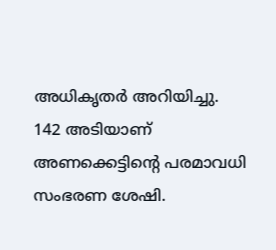അധികൃതര്‍ അറിയിച്ചു. 142 അടിയാണ് അണക്കെട്ടിന്റെ പരമാവധി സംഭരണ ശേഷി.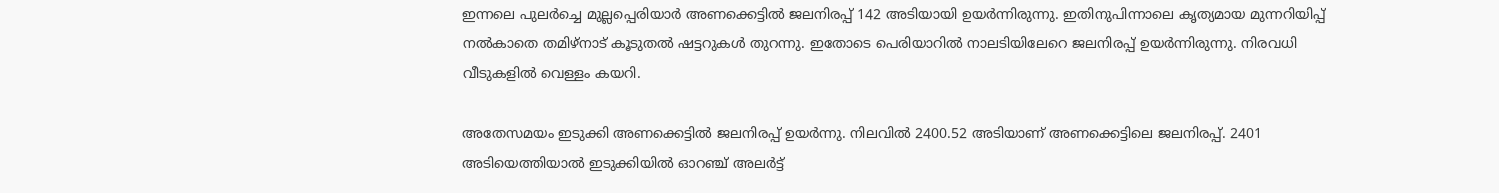ഇന്നലെ പുലര്‍ച്ചെ മുല്ലപ്പെരിയാര്‍ അണക്കെട്ടില്‍ ജലനിരപ്പ് 142 അടിയായി ഉയര്‍ന്നിരുന്നു. ഇതിനുപിന്നാലെ കൃത്യമായ മുന്നറിയിപ്പ് നല്‍കാതെ തമിഴ്‌നാട് കൂടുതല്‍ ഷട്ടറുകള്‍ തുറന്നു. ഇതോടെ പെരിയാറില്‍ നാലടിയിലേറെ ജലനിരപ്പ് ഉയര്‍ന്നിരുന്നു. നിരവധി വീടുകളില്‍ വെള്ളം കയറി.

അതേസമയം ഇടുക്കി അണക്കെട്ടില്‍ ജലനിരപ്പ് ഉയര്‍ന്നു. നിലവില്‍ 2400.52 അടിയാണ് അണക്കെട്ടിലെ ജലനിരപ്പ്. 2401 അടിയെത്തിയാല്‍ ഇടുക്കിയില്‍ ഓറഞ്ച് അലര്‍ട്ട്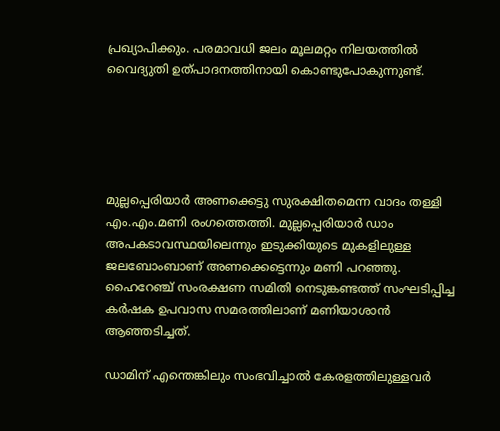പ്രഖ്യാപിക്കും. പരമാവധി ജലം മൂലമറ്റം നിലയത്തില്‍ വൈദ്യുതി ഉത്പാദനത്തിനായി കൊണ്ടുപോകുന്നുണ്ട്.





മുല്ലപ്പെരിയാര്‍ അണക്കെട്ടു സുരക്ഷിതമെന്ന വാദം തള്ളി എം.എം.മണി രംഗത്തെത്തി. മുല്ലപ്പെരിയാര്‍ ഡാം അപകടാവസ്ഥയിലെന്നും ഇടുക്കിയുടെ മുകളിലുള്ള ജലബോംബാണ് അണക്കെട്ടെന്നും മണി പറഞ്ഞു. ഹൈറേഞ്ച് സംരക്ഷണ സമിതി നെടുങ്കണ്ടത്ത് സംഘടിപ്പിച്ച കര്‍ഷക ഉപവാസ സമരത്തിലാണ് മണിയാശാന്‍ ആഞ്ഞടിച്ചത്.

ഡാമിന് എന്തെങ്കിലും സംഭവിച്ചാല്‍ കേരളത്തിലുള്ളവര്‍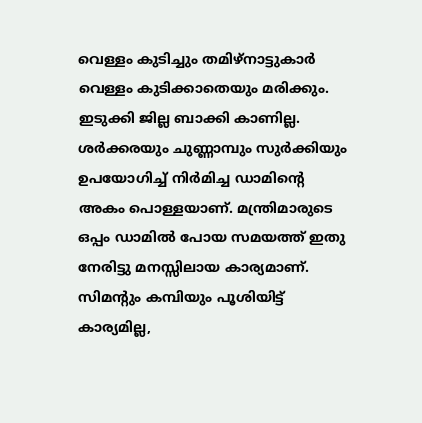വെള്ളം കുടിച്ചും തമിഴ്‌നാട്ടുകാര്‍ വെള്ളം കുടിക്കാതെയും മരിക്കും. ഇടുക്കി ജില്ല ബാക്കി കാണില്ല. ശര്‍ക്കരയും ചുണ്ണാമ്പും സുര്‍ക്കിയും ഉപയോഗിച്ച് നിര്‍മിച്ച ഡാമിന്റെ അകം പൊള്ളയാണ്. മന്ത്രിമാരുടെ ഒപ്പം ഡാമില്‍ പോയ സമയത്ത് ഇതു നേരിട്ടു മനസ്സിലായ കാര്യമാണ്. സിമന്റും കമ്പിയും പൂശിയിട്ട് കാര്യമില്ല,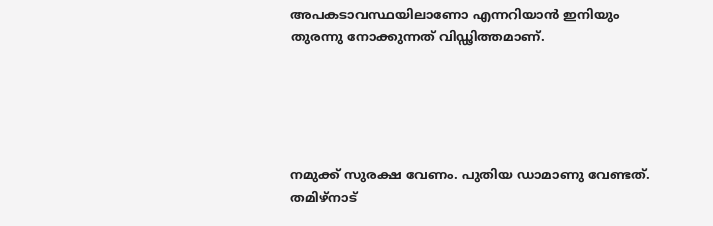അപകടാവസ്ഥയിലാണോ എന്നറിയാന്‍ ഇനിയും തുരന്നു നോക്കുന്നത് വിഡ്ഢിത്തമാണ്.





നമുക്ക് സുരക്ഷ വേണം. പുതിയ ഡാമാണു വേണ്ടത്. തമിഴ്‌നാട്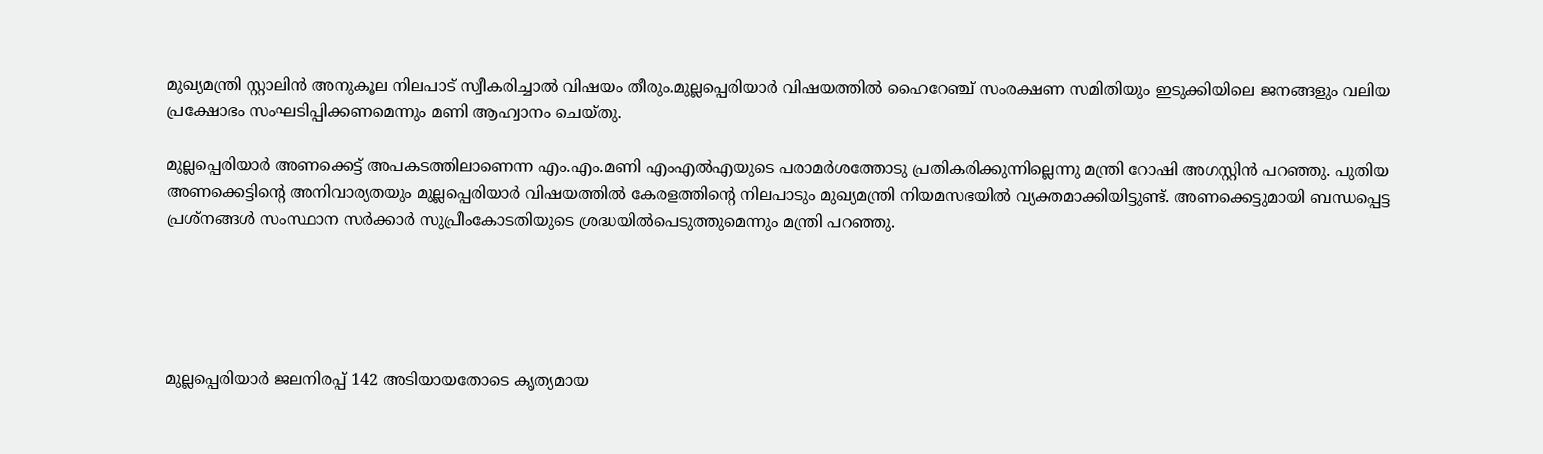മുഖ്യമന്ത്രി സ്റ്റാലിന്‍ അനുകൂല നിലപാട് സ്വീകരിച്ചാല്‍ വിഷയം തീരും.മുല്ലപ്പെരിയാര്‍ വിഷയത്തില്‍ ഹൈറേഞ്ച് സംരക്ഷണ സമിതിയും ഇടുക്കിയിലെ ജനങ്ങളും വലിയ പ്രക്ഷോഭം സംഘടിപ്പിക്കണമെന്നും മണി ആഹ്വാനം ചെയ്തു.

മുല്ലപ്പെരിയാര്‍ അണക്കെട്ട് അപകടത്തിലാണെന്ന എം.എം.മണി എംഎല്‍എയുടെ പരാമര്‍ശത്തോടു പ്രതികരിക്കുന്നില്ലെന്നു മന്ത്രി റോഷി അഗസ്റ്റിന്‍ പറഞ്ഞു. പുതിയ അണക്കെട്ടിന്റെ അനിവാര്യതയും മുല്ലപ്പെരിയാര്‍ വിഷയത്തില്‍ കേരളത്തിന്റെ നിലപാടും മുഖ്യമന്ത്രി നിയമസഭയില്‍ വ്യക്തമാക്കിയിട്ടുണ്ട്. അണക്കെട്ടുമായി ബന്ധപ്പെട്ട പ്രശ്‌നങ്ങള്‍ സംസ്ഥാന സര്‍ക്കാര്‍ സുപ്രീംകോടതിയുടെ ശ്രദ്ധയില്‍പെടുത്തുമെന്നും മന്ത്രി പറഞ്ഞു.





മുല്ലപ്പെരിയാര്‍ ജലനിരപ്പ് 142 അടിയായതോടെ കൃത്യമായ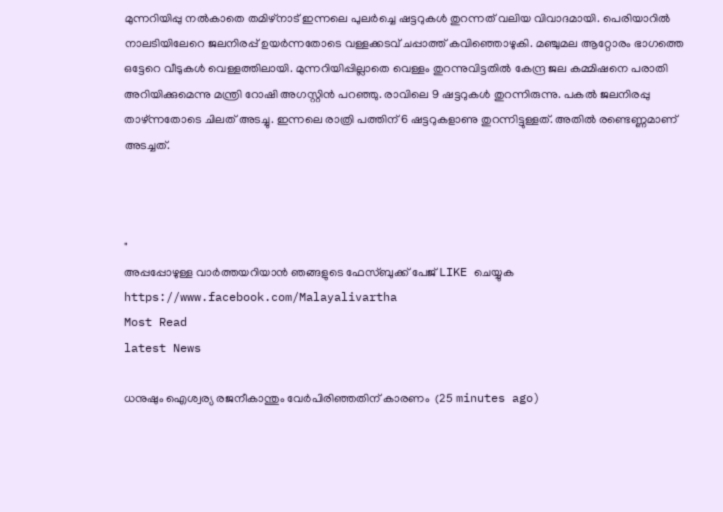മുന്നറിയിപ്പു നല്‍കാതെ തമിഴ്‌നാട് ഇന്നലെ പുലര്‍ച്ചെ ഷട്ടറുകള്‍ തുറന്നത് വലിയ വിവാദമായി. പെരിയാറില്‍ നാലടിയിലേറെ ജലനിരപ്പ് ഉയര്‍ന്നതോടെ വള്ളക്കടവ് ചപ്പാത്ത് കവിഞ്ഞൊഴുകി. മഞ്ചുമല ആറ്റോരം ഭാഗത്തെ ഒട്ടേറെ വീടുകള്‍ വെള്ളത്തിലായി. മുന്നറിയിപ്പില്ലാതെ വെള്ളം തുറന്നുവിട്ടതില്‍ കേന്ദ്ര ജല കമ്മിഷനെ പരാതി അറിയിക്കുമെന്നു മന്ത്രി റോഷി അഗസ്റ്റിന്‍ പറഞ്ഞു. രാവിലെ 9 ഷട്ടറുകള്‍ തുറന്നിരുന്നു. പകല്‍ ജലനിരപ്പു താഴ്ന്നതോടെ ചിലത് അടച്ചു. ഇന്നലെ രാത്രി പത്തിന് 6 ഷട്ടറുകളാണു തുറന്നിട്ടുള്ളത്. അതില്‍ രണ്ടെണ്ണമാണ് അടച്ചത്.



"
അപ്പപ്പോഴുള്ള വാര്‍ത്തയറിയാന്‍ ഞങ്ങളുടെ ഫേസ്‌ബുക്ക്‌ പേജ് LIKE ചെയ്യുക
https://www.facebook.com/Malayalivartha
Most Read
latest News

ധനുഷും ഐശ്വര്യ രജനീകാന്തും വേര്‍പിരിഞ്ഞതിന് കാരണം  (25 minutes ago)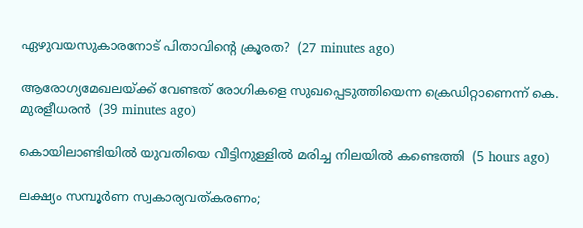ഏഴുവയസുകാരനോട് പിതാവിന്റെ ക്രൂരത?  (27 minutes ago)

ആരോഗ്യമേഖലയ്ക്ക് വേണ്ടത് രോഗികളെ സുഖപ്പെടുത്തിയെന്ന ക്രെഡിറ്റാണെന്ന് കെ. മുരളീധരന്‍  (39 minutes ago)

കൊയിലാണ്ടിയില്‍ യുവതിയെ വീട്ടിനുള്ളില്‍ മരിച്ച നിലയില്‍ കണ്ടെത്തി  (5 hours ago)

ലക്ഷ്യം സമ്പൂര്‍ണ സ്വകാര്യവത്കരണം;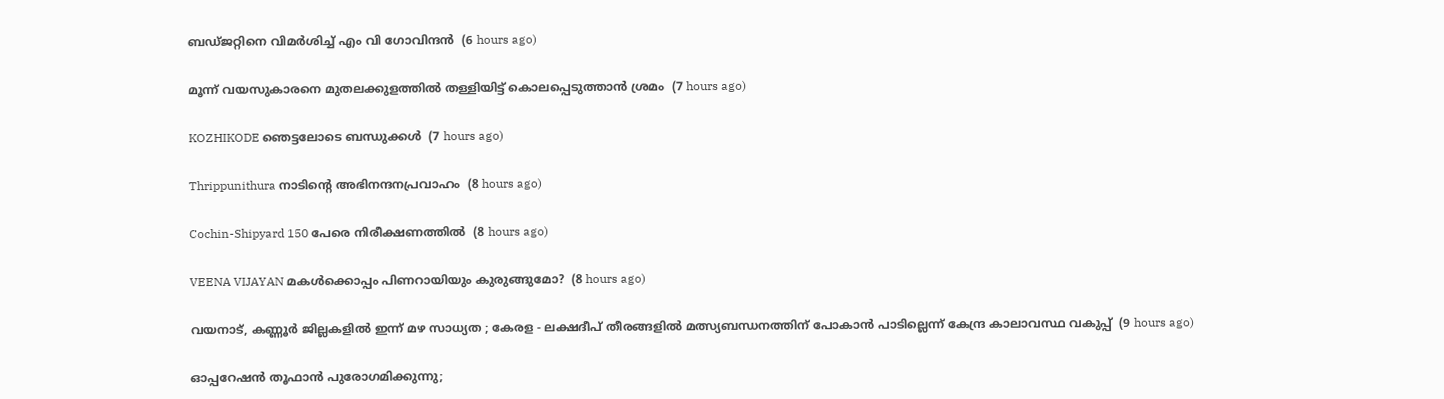ബഡ്ജറ്റിനെ വിമര്‍ശിച്ച് എം വി ഗോവിന്ദന്‍  (6 hours ago)

മൂന്ന് വയസുകാരനെ മുതലക്കുളത്തില്‍ തള്ളിയിട്ട് കൊലപ്പെടുത്താന്‍ ശ്രമം  (7 hours ago)

KOZHIKODE ഞെട്ടലോടെ ബന്ധുക്കൾ  (7 hours ago)

Thrippunithura നാടിന്റെ അഭിനന്ദനപ്രവാഹം  (8 hours ago)

Cochin-Shipyard 150 പേരെ നിരീക്ഷണത്തിൽ  (8 hours ago)

VEENA VIJAYAN മകൾക്കൊപ്പം പിണറായിയും കുരുങ്ങുമോ?  (8 hours ago)

വയനാട്, കണ്ണൂർ ജില്ലകളിൽ ഇന്ന് മഴ സാധ്യത ; കേരള - ലക്ഷദീപ് തീരങ്ങളിൽ മത്സ്യബന്ധനത്തിന് പോകാൻ പാടില്ലെന്ന് കേന്ദ്ര കാലാവസ്ഥ വകുപ്പ്  (9 hours ago)

ഓപ്പറേഷന്‍ തൂഫാന്‍ പുരോഗമിക്കുന്നു;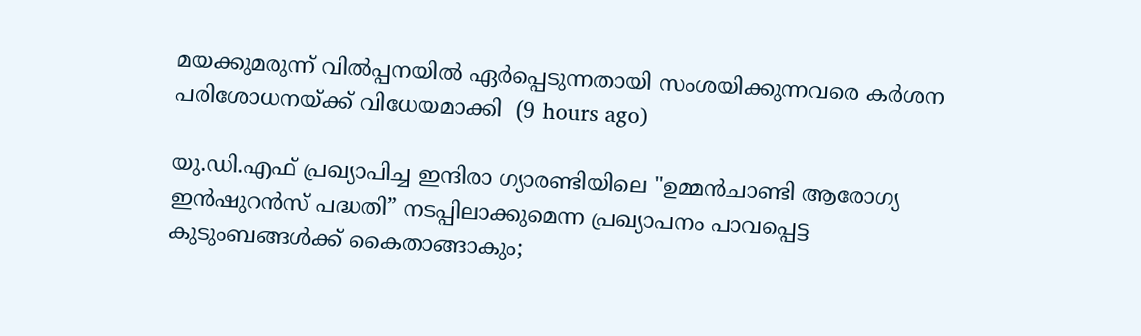മയക്കുമരുന്ന് വില്‍പ്പനയില്‍ ഏര്‍പ്പെടുന്നതായി സംശയിക്കുന്നവരെ കര്‍ശന പരിശോധനയ്ക്ക് വിധേയമാക്കി  (9 hours ago)

യു.ഡി.എഫ് പ്രഖ്യാപിച്ച ഇന്ദിരാ ഗ്യാരണ്ടിയിലെ "ഉമ്മൻചാണ്ടി ആരോഗ്യ ഇൻഷുറൻസ് പദ്ധതി” നടപ്പിലാക്കുമെന്ന പ്രഖ്യാപനം പാവപ്പെട്ട കുടുംബങ്ങൾക്ക് കൈതാങ്ങാകും;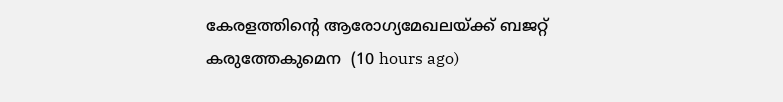കേരളത്തിന്റെ ആരോഗ്യമേഖലയ്ക്ക് ബജറ്റ് കരുത്തേകുമെന  (10 hours ago)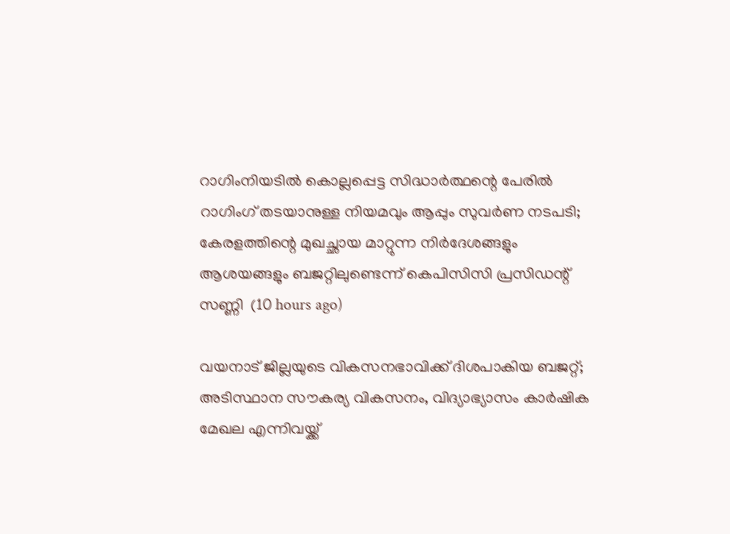റാഗിംനിയടില്‍ കൊല്ലപ്പെട്ട സിദ്ധാര്‍ത്ഥന്റെ പേരില്‍ റാഗിംഗ് തടയാനുള്ള നിയമവും ആപ്പും സുവര്‍ണ നടപടി; കേരളത്തിന്റെ മുഖച്ഛായ മാറ്റുന്ന നിര്‍ദേശങ്ങളും ആശയങ്ങളും ബജറ്റിലുണ്ടെന്ന് കെപിസിസി പ്രസിഡന്റ് സണ്ണി  (10 hours ago)

വയനാട് ജില്ലയുടെ വികസനഭാവിക്ക് ദിശപാകിയ ബജറ്റ്; അടിസ്ഥാന സൗകര്യ വികസനം, വിദ്യാഭ്യാസം കാര്‍ഷിക മേഖല എന്നിവയ്ക്ക്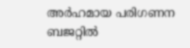അര്‍ഹമായ പരിഗണന ബജറ്റില്‍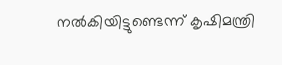നല്‍കിയിട്ടുണ്ടെന്ന് കൃഷിമന്ത്രി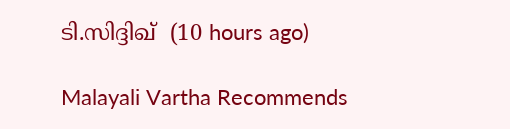ടി.സിദ്ദിഖ്  (10 hours ago)

Malayali Vartha Recommends